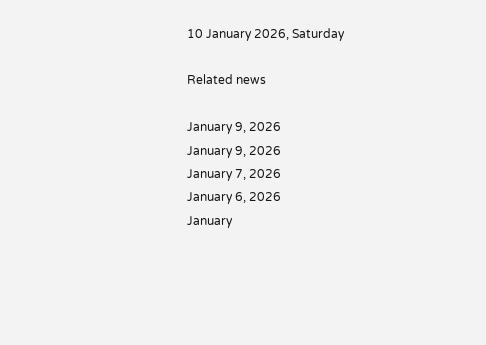10 January 2026, Saturday

Related news

January 9, 2026
January 9, 2026
January 7, 2026
January 6, 2026
January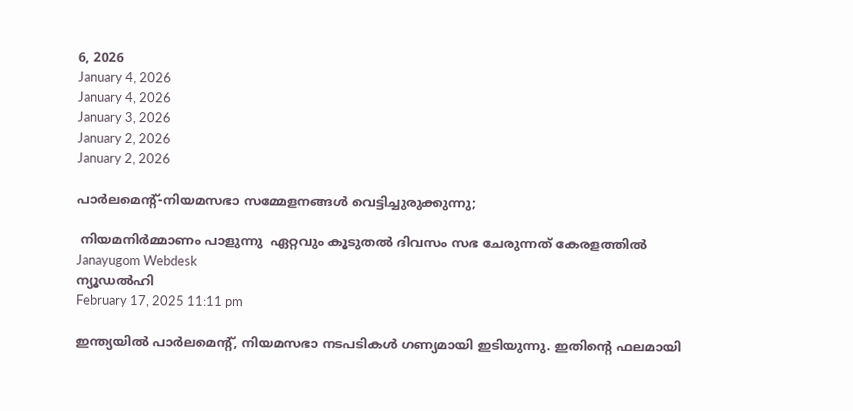6, 2026
January 4, 2026
January 4, 2026
January 3, 2026
January 2, 2026
January 2, 2026

പാര്‍ലമെന്റ്-നിയമസഭാ സമ്മേളനങ്ങള്‍ വെട്ടിച്ചുരുക്കുന്നു;

 നിയമനിര്‍മ്മാണം പാളുന്നു  ഏറ്റവും കൂടുതല്‍ ദിവസം സഭ ചേരുന്നത് കേരളത്തില്‍
Janayugom Webdesk
ന്യൂഡല്‍ഹി
February 17, 2025 11:11 pm

ഇന്ത്യയില്‍ പാര്‍ലമെന്റ്, നിയമസഭാ നടപടികള്‍ ഗണ്യമായി ഇടിയുന്നു. ഇതിന്റെ ഫലമായി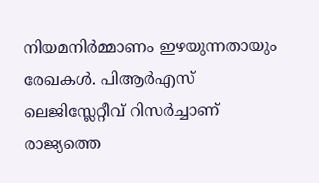നിയമനിര്‍മ്മാണം ഇഴയുന്നതായും രേഖകള്‍. പിആര്‍എസ് ലെജിസ്ലേറ്റീവ് റിസര്‍ച്ചാണ് രാജ്യത്തെ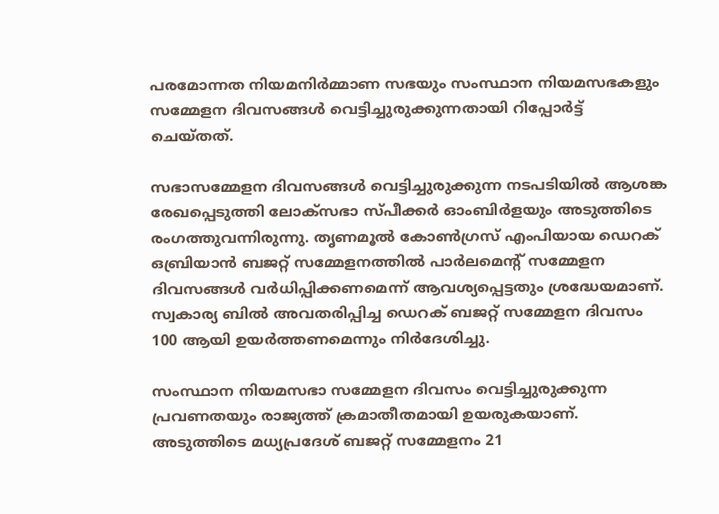പരമോന്നത നിയമനിര്‍മ്മാണ സഭയും സംസ്ഥാന നിയമസഭകളും സമ്മേളന ദിവസങ്ങള്‍ വെട്ടിച്ചുരുക്കുന്നതായി റിപ്പോര്‍ട്ട് ചെയ്തത്.

സഭാസമ്മേളന ദിവസങ്ങള്‍ വെട്ടിച്ചുരുക്കുന്ന നടപടിയില്‍ ആശങ്ക രേഖപ്പെടുത്തി ലോക‌്സഭാ സ്പീക്കര്‍ ഓംബിര്‍ളയും അടുത്തിടെ രംഗത്തുവന്നിരുന്നു. തൃണമൂല്‍ കോണ്‍ഗ്രസ് എംപിയായ ഡെറക് ഒബ്രിയാന്‍ ബജറ്റ് സമ്മേളനത്തില്‍ പാര്‍ലമെന്റ് സമ്മേളന ദിവസങ്ങള്‍ വര്‍ധിപ്പിക്കണമെന്ന് ആവശ്യപ്പെട്ടതും ശ്രദ്ധേയമാണ്. സ്വകാര്യ ബില്‍ അവതരിപ്പിച്ച ഡെറക് ബജറ്റ് സമ്മേളന ദിവസം 100 ആയി ഉയര്‍ത്തണമെന്നും നിര്‍ദേശിച്ചു.

സംസ്ഥാന നിയമസഭാ സമ്മേളന ദിവസം വെട്ടിച്ചുരുക്കുന്ന പ്രവണതയും രാജ്യത്ത് ക്രമാതീതമായി ഉയരുകയാണ്. അടുത്തിടെ മധ്യപ്രദേശ് ബജറ്റ് സമ്മേളനം 21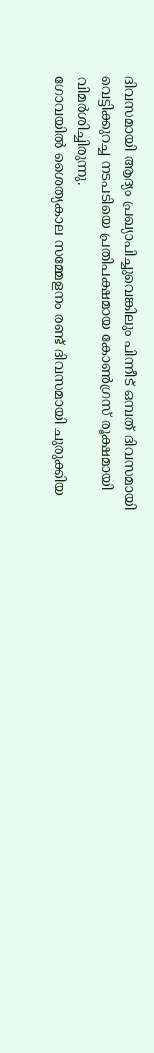ദിവസമായി ആദ്യം പ്രഖ്യാപിച്ചുവെങ്കിലും പിന്നീട് ഒമ്പത് ദിവസമായി വെട്ടിക്കുറച്ച നടപടിയെ പ്രതിപക്ഷമായ കോണ്‍ഗ്രസ് രൂക്ഷമായി വിമര്‍ശിച്ചിരുന്നു.
ഗോവയില്‍ ശൈത്യകാല സമ്മേളനം രണ്ട് ദിവസമായി ചുരുക്കിയ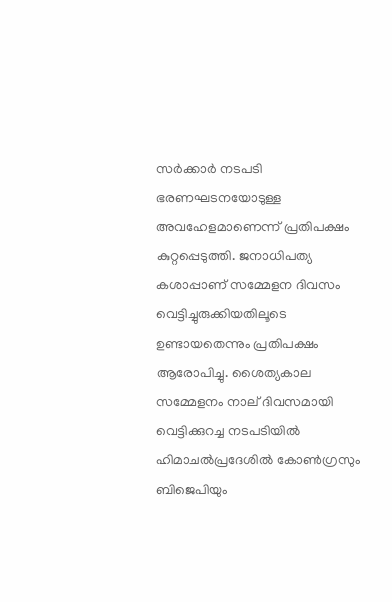സര്‍ക്കാര്‍ നടപടി ഭരണഘടനയോടുള്ള അവഹേളമാണെന്ന് പ്രതിപക്ഷം കുറ്റപ്പെടുത്തി. ജനാധിപത്യ കശാപ്പാണ് സമ്മേളന ദിവസം വെട്ടിച്ചുരുക്കിയതിലൂടെ ഉണ്ടായതെന്നും പ്രതിപക്ഷം ആരോപിച്ചു. ശൈത്യകാല സമ്മേളനം നാല് ദിവസമായി വെട്ടിക്കുറച്ച നടപടിയില്‍ ഹിമാചല്‍പ്രദേശില്‍ കോണ്‍ഗ്രസും ബിജെപിയും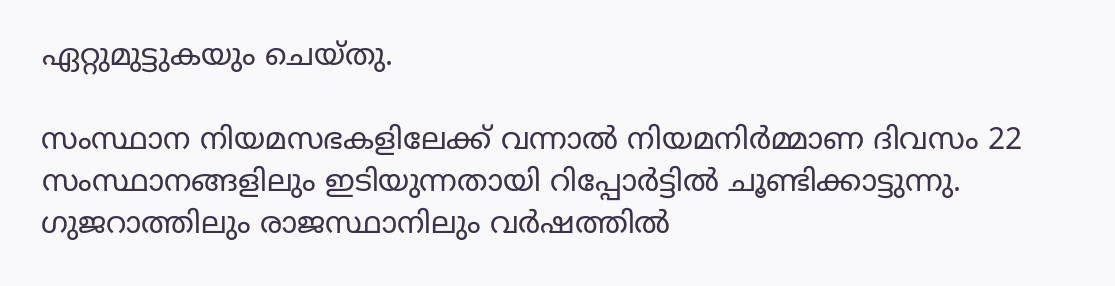ഏറ്റുമുട്ടുകയും ചെയ്തു.

സംസ്ഥാന നിയമസഭകളിലേക്ക് വന്നാല്‍ നിയമനിര്‍മ്മാണ ദിവസം 22 സംസ്ഥാനങ്ങളിലും ഇടിയുന്നതായി റിപ്പോര്‍ട്ടില്‍ ചൂണ്ടിക്കാട്ടുന്നു. ഗുജറാത്തിലും രാജസ്ഥാനിലും വര്‍ഷത്തില്‍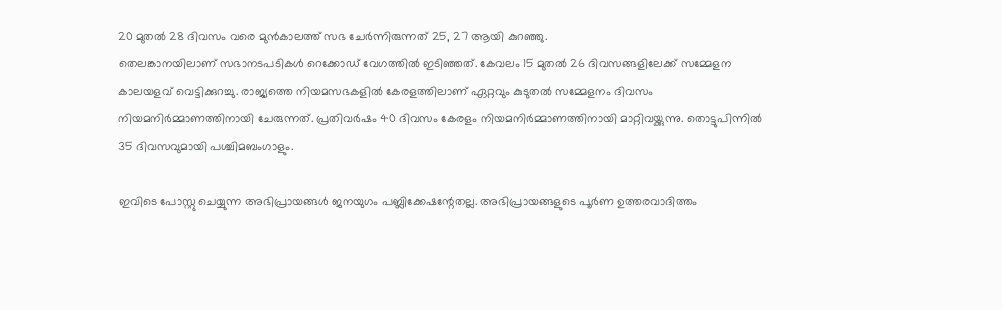20 മുതല്‍ 28 ദിവസം വരെ മുന്‍കാലത്ത് സഭ ചേര്‍ന്നിരുന്നത് 25, 27 ആയി കുറഞ്ഞു.
തെലങ്കാനയിലാണ് സഭാനടപടികള്‍ റെക്കോഡ് വേഗത്തില്‍ ഇടിഞ്ഞത്. കേവലം 15 മുതല്‍ 26 ദിവസങ്ങളിലേക്ക് സമ്മേളന കാലയളവ് വെട്ടിക്കുറച്ചു. രാജ്യത്തെ നിയമസഭകളില്‍ കേരളത്തിലാണ് ഏറ്റവും കുടുതല്‍ സമ്മേളനം ദിവസം നിയമനിര്‍മ്മാണത്തിനായി ചേരുന്നത്. പ്രതിവര്‍ഷം 40 ദിവസം കേരളം നിയമനിര്‍മ്മാണത്തിനായി മാറ്റിവയ്ക്കുന്നു. തൊട്ടുപിന്നില്‍ 35 ദിവസവുമായി പശ്ചിമബംഗാളും.

ഇവിടെ പോസ്റ്റു ചെയ്യുന്ന അഭിപ്രായങ്ങള്‍ ജനയുഗം പബ്ലിക്കേഷന്റേതല്ല. അഭിപ്രായങ്ങളുടെ പൂര്‍ണ ഉത്തരവാദിത്തം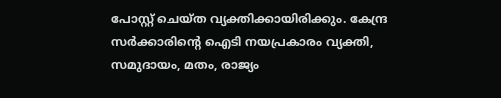പോസ്റ്റ് ചെയ്ത വ്യക്തിക്കായിരിക്കും. കേന്ദ്ര സര്‍ക്കാരിന്റെ ഐടി നയപ്രകാരം വ്യക്തി, സമുദായം, മതം, രാജ്യം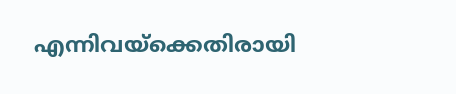എന്നിവയ്‌ക്കെതിരായി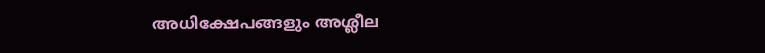അധിക്ഷേപങ്ങളും അശ്ലീല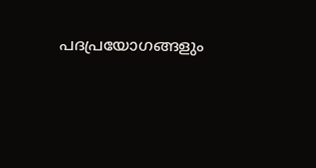പദപ്രയോഗങ്ങളും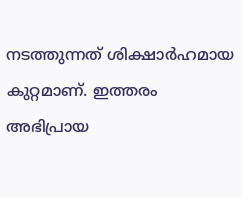നടത്തുന്നത് ശിക്ഷാര്‍ഹമായ കുറ്റമാണ്. ഇത്തരം അഭിപ്രായ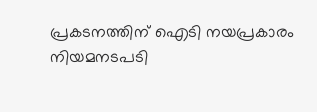പ്രകടനത്തിന് ഐടി നയപ്രകാരം നിയമനടപടി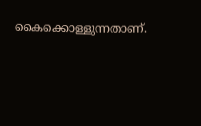കൈക്കൊള്ളുന്നതാണ്.